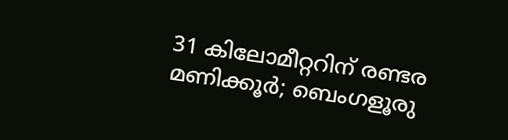31 കിലോമീറ്ററിന് രണ്ടര മണിക്കൂർ; ബെംഗളൂരു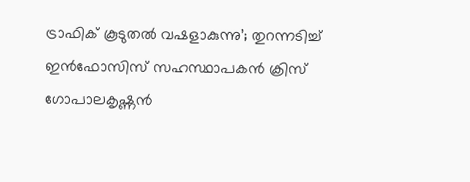ട്രാഫിക് കൂടുതൽ വഷളാകുന്നു’; തുറന്നടിച്ച് ഇൻഫോസിസ് സഹസ്ഥാപകൻ ക്രിസ് ഗോപാലകൃഷ്ണൻ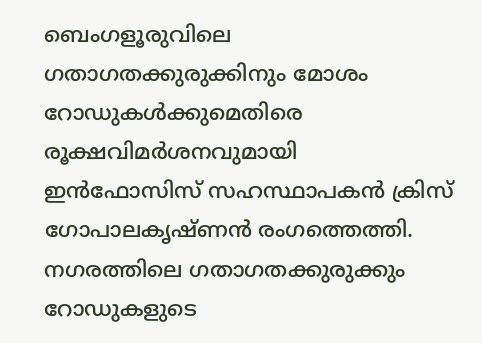ബെംഗളൂരുവിലെ ഗതാഗതക്കുരുക്കിനും മോശം റോഡുകൾക്കുമെതിരെ രൂക്ഷവിമർശനവുമായി ഇൻഫോസിസ് സഹസ്ഥാപകൻ ക്രിസ് ഗോപാലകൃഷ്ണൻ രംഗത്തെത്തി. നഗരത്തിലെ ഗതാഗതക്കുരുക്കും റോഡുകളുടെ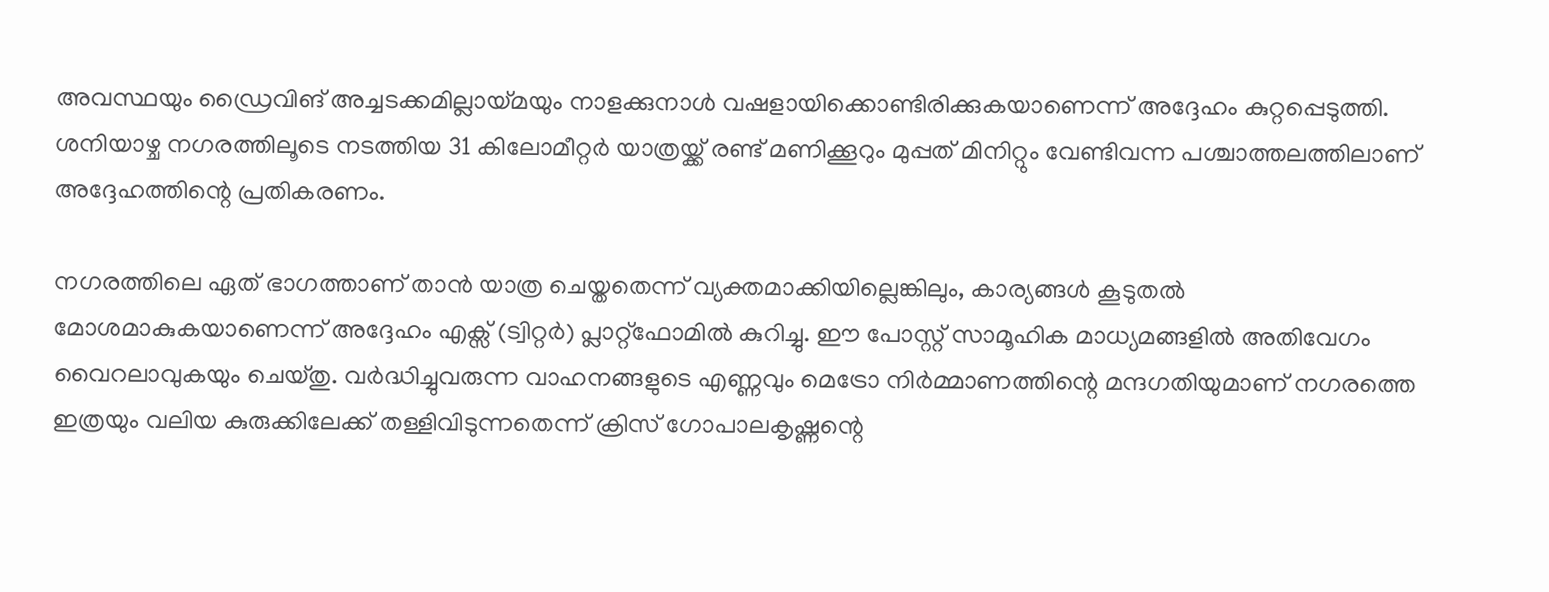അവസ്ഥയും ഡ്രൈവിങ് അച്ചടക്കമില്ലായ്മയും നാളക്കുനാൾ വഷളായിക്കൊണ്ടിരിക്കുകയാണെന്ന് അദ്ദേഹം കുറ്റപ്പെടുത്തി. ശനിയാഴ്ച നഗരത്തിലൂടെ നടത്തിയ 31 കിലോമീറ്റർ യാത്രയ്ക്ക് രണ്ട് മണിക്കൂറും മുപ്പത് മിനിറ്റും വേണ്ടിവന്ന പശ്ചാത്തലത്തിലാണ് അദ്ദേഹത്തിന്റെ പ്രതികരണം.

നഗരത്തിലെ ഏത് ഭാഗത്താണ് താൻ യാത്ര ചെയ്തതെന്ന് വ്യക്തമാക്കിയില്ലെങ്കിലും, കാര്യങ്ങൾ കൂടുതൽ മോശമാകുകയാണെന്ന് അദ്ദേഹം എക്സ് (ട്വിറ്റർ) പ്ലാറ്റ്‌ഫോമിൽ കുറിച്ചു. ഈ പോസ്റ്റ് സാമൂഹിക മാധ്യമങ്ങളിൽ അതിവേഗം വൈറലാവുകയും ചെയ്തു. വർദ്ധിച്ചുവരുന്ന വാഹനങ്ങളുടെ എണ്ണവും മെട്രോ നിർമ്മാണത്തിന്റെ മന്ദഗതിയുമാണ് നഗരത്തെ ഇത്രയും വലിയ കുരുക്കിലേക്ക് തള്ളിവിടുന്നതെന്ന് ക്രിസ് ഗോപാലകൃഷ്ണന്റെ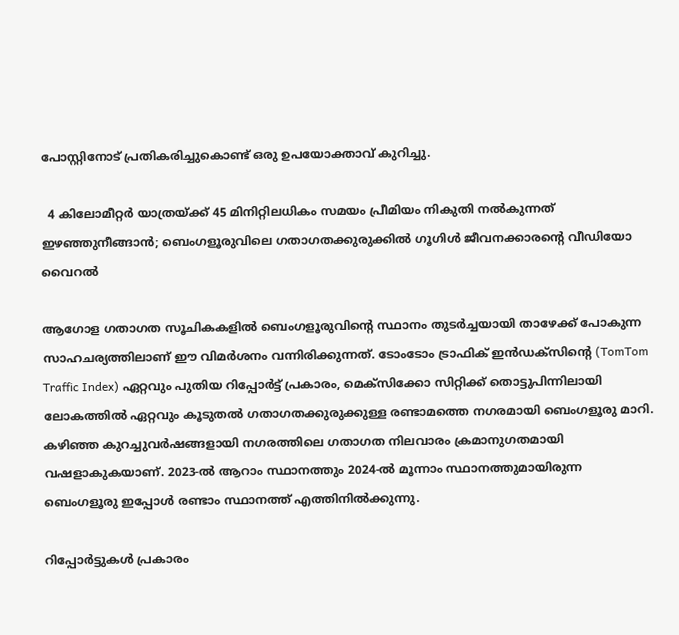പോസ്റ്റിനോട് പ്രതികരിച്ചുകൊണ്ട് ഒരു ഉപയോക്താവ് കുറിച്ചു.

  4 കിലോമീറ്റർ യാത്രയ്ക്ക് 45 മിനിറ്റിലധികം സമയം പ്രീമിയം നികുതി നൽകുന്നത് ഇഴഞ്ഞുനീങ്ങാൻ; ബെംഗളൂരുവിലെ ഗതാഗതക്കുരുക്കിൽ ഗൂഗിൾ ജീവനക്കാരന്റെ വീഡിയോ വൈറൽ

ആഗോള ഗതാഗത സൂചികകളിൽ ബെംഗളൂരുവിന്റെ സ്ഥാനം തുടർച്ചയായി താഴേക്ക് പോകുന്ന സാഹചര്യത്തിലാണ് ഈ വിമർശനം വന്നിരിക്കുന്നത്. ടോംടോം ട്രാഫിക് ഇൻഡക്സിന്റെ (TomTom Traffic Index) ഏറ്റവും പുതിയ റിപ്പോർട്ട് പ്രകാരം, മെക്സിക്കോ സിറ്റിക്ക് തൊട്ടുപിന്നിലായി ലോകത്തിൽ ഏറ്റവും കൂടുതൽ ഗതാഗതക്കുരുക്കുള്ള രണ്ടാമത്തെ നഗരമായി ബെംഗളൂരു മാറി. കഴിഞ്ഞ കുറച്ചുവർഷങ്ങളായി നഗരത്തിലെ ഗതാഗത നിലവാരം ക്രമാനുഗതമായി വഷളാകുകയാണ്. 2023-ൽ ആറാം സ്ഥാനത്തും 2024-ൽ മൂന്നാം സ്ഥാനത്തുമായിരുന്ന ബെംഗളൂരു ഇപ്പോൾ രണ്ടാം സ്ഥാനത്ത് എത്തിനിൽക്കുന്നു.

റിപ്പോർട്ടുകൾ പ്രകാരം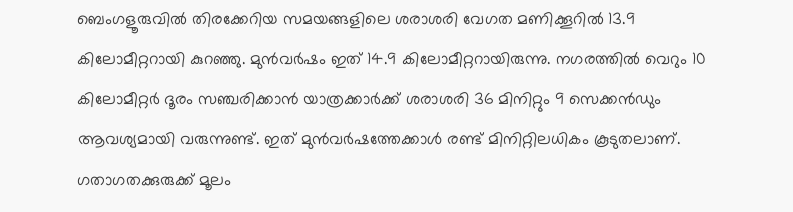ബെംഗളൂരുവിൽ തിരക്കേറിയ സമയങ്ങളിലെ ശരാശരി വേഗത മണിക്കൂറിൽ 13.9 കിലോമീറ്ററായി കുറഞ്ഞു. മുൻവർഷം ഇത് 14.9 കിലോമീറ്ററായിരുന്നു. നഗരത്തിൽ വെറും 10 കിലോമീറ്റർ ദൂരം സഞ്ചരിക്കാൻ യാത്രക്കാർക്ക് ശരാശരി 36 മിനിറ്റും 9 സെക്കൻഡും ആവശ്യമായി വരുന്നുണ്ട്. ഇത് മുൻവർഷത്തേക്കാൾ രണ്ട് മിനിറ്റിലധികം കൂടുതലാണ്. ഗതാഗതക്കുരുക്ക് മൂലം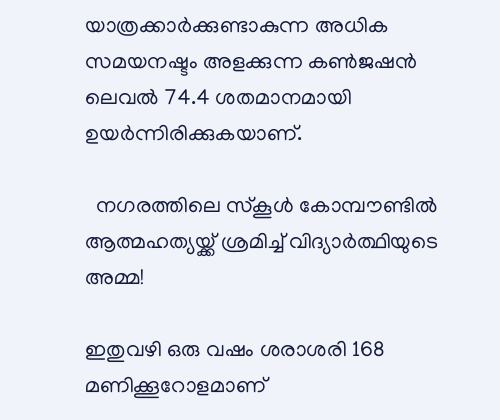യാത്രക്കാർക്കുണ്ടാകുന്ന അധിക സമയനഷ്ടം അളക്കുന്ന കൺജഷൻ ലെവൽ 74.4 ശതമാനമായി ഉയർന്നിരിക്കുകയാണ്.

  നഗരത്തിലെ സ്കൂൾ കോമ്പൗണ്ടിൽ ആത്മഹത്യയ്ക്ക് ശ്രമിച്ച് വിദ്യാർത്ഥിയുടെ അമ്മ!

ഇതുവഴി ഒരു വഷം ശരാശരി 168 മണിക്കൂറോളമാണ്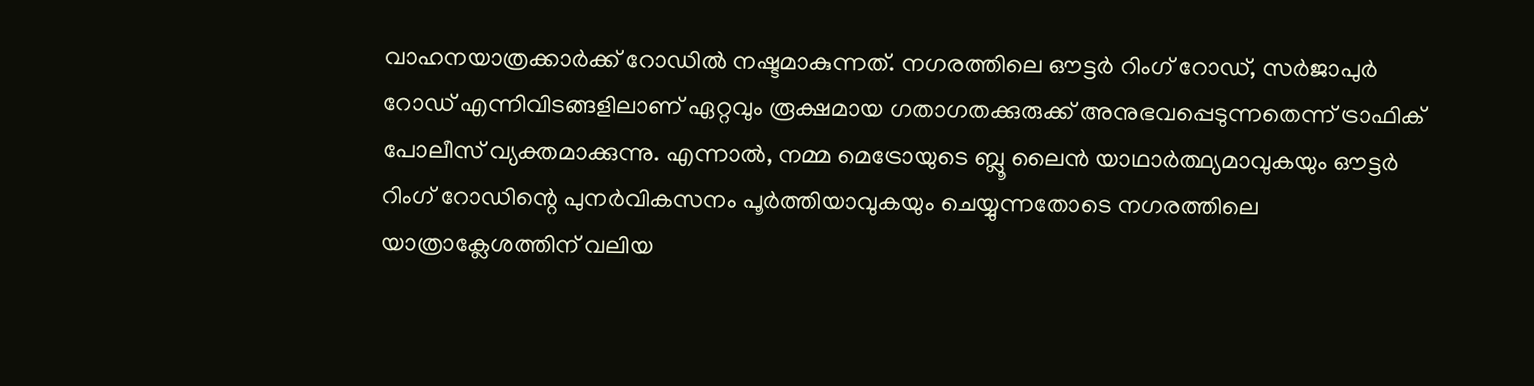വാഹനയാത്രക്കാർക്ക് റോഡിൽ നഷ്ടമാകുന്നത്. നഗരത്തിലെ ഔട്ടർ റിംഗ് റോഡ്, സർജാപുർ റോഡ് എന്നിവിടങ്ങളിലാണ് ഏറ്റവും രൂക്ഷമായ ഗതാഗതക്കുരുക്ക് അനുഭവപ്പെടുന്നതെന്ന് ട്രാഫിക് പോലീസ് വ്യക്തമാക്കുന്നു. എന്നാൽ, നമ്മ മെട്രോയുടെ ബ്ലൂ ലൈൻ യാഥാർത്ഥ്യമാവുകയും ഔട്ടർ റിംഗ് റോഡിന്റെ പുനർവികസനം പൂർത്തിയാവുകയും ചെയ്യുന്നതോടെ നഗരത്തിലെ യാത്രാക്ലേശത്തിന് വലിയ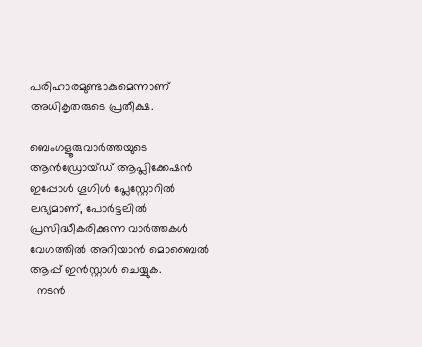പരിഹാരമുണ്ടാകുമെന്നാണ് അധികൃതരുടെ പ്രതീക്ഷ.

ബെംഗളൂരുവാർത്തയുടെ ആൻഡ്രോയ്ഡ് ആപ്ലിക്കേഷൻ ഇപ്പോൾ ഗൂഗിൾ പ്ലേസ്റ്റോറിൽ ലഭ്യമാണ്, പോർട്ടലിൽ പ്രസിദ്ധീകരിക്കുന്ന വാർത്തകൾ വേഗത്തിൽ അറിയാൻ മൊബൈൽ ആപ്പ് ഇൻസ്റ്റാൾ ചെയ്യുക.
  നടൻ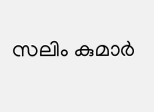സലിം കുമാർ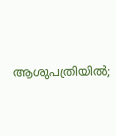ആശുപത്രിയിൽ;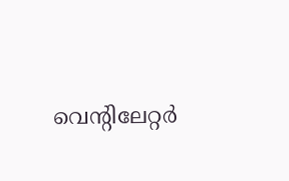വെന്റിലേറ്റർ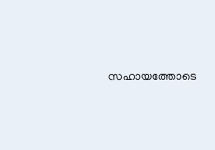സഹായത്തോടെ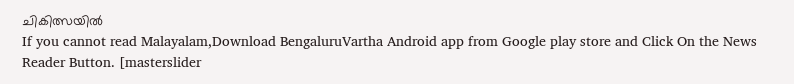ചികിത്സയിൽ
If you cannot read Malayalam,Download BengaluruVartha Android app from Google play store and Click On the News Reader Button. [masterslider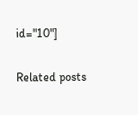id="10"]

Related posts